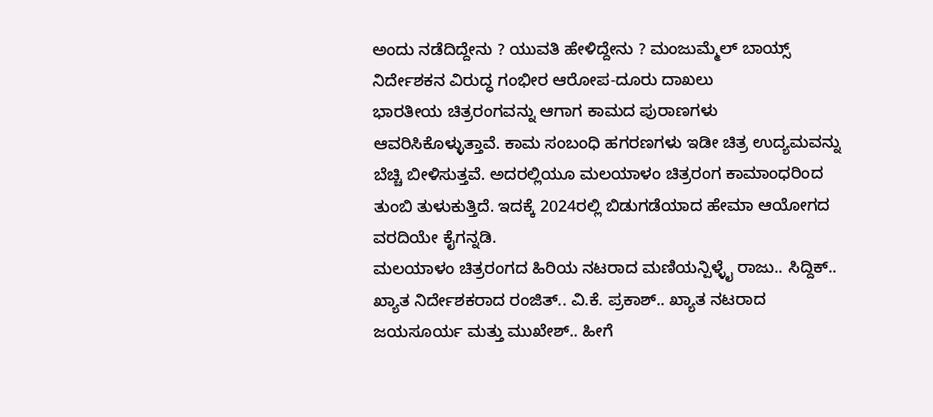ಅಂದು ನಡೆದಿದ್ದೇನು ? ಯುವತಿ ಹೇಳಿದ್ದೇನು ? ಮಂಜುಮ್ಮೆಲ್ ಬಾಯ್ಸ್ ನಿರ್ದೇಶಕನ ವಿರುದ್ಧ ಗಂಭೀರ ಆರೋಪ-ದೂರು ದಾಖಲು
ಭಾರತೀಯ ಚಿತ್ರರಂಗವನ್ನು ಆಗಾಗ ಕಾಮದ ಪುರಾಣಗಳು ಆವರಿಸಿಕೊಳ್ಳುತ್ತಾವೆ. ಕಾಮ ಸಂಬಂಧಿ ಹಗರಣಗಳು ಇಡೀ ಚಿತ್ರ ಉದ್ಯಮವನ್ನು ಬೆಚ್ಚಿ ಬೀಳಿಸುತ್ತವೆ. ಅದರಲ್ಲಿಯೂ ಮಲಯಾಳಂ ಚಿತ್ರರಂಗ ಕಾಮಾಂಧರಿಂದ ತುಂಬಿ ತುಳುಕುತ್ತಿದೆ. ಇದಕ್ಕೆ 2024ರಲ್ಲಿ ಬಿಡುಗಡೆಯಾದ ಹೇಮಾ ಆಯೋಗದ ವರದಿಯೇ ಕೈಗನ್ನಡಿ.
ಮಲಯಾಳಂ ಚಿತ್ರರಂಗದ ಹಿರಿಯ ನಟರಾದ ಮಣಿಯನ್ಪಿಳ್ಳೈ ರಾಜು.. ಸಿದ್ದಿಕ್.. ಖ್ಯಾತ ನಿರ್ದೇಶಕರಾದ ರಂಜಿತ್.. ವಿ.ಕೆ. ಪ್ರಕಾಶ್.. ಖ್ಯಾತ ನಟರಾದ ಜಯಸೂರ್ಯ ಮತ್ತು ಮುಖೇಶ್.. ಹೀಗೆ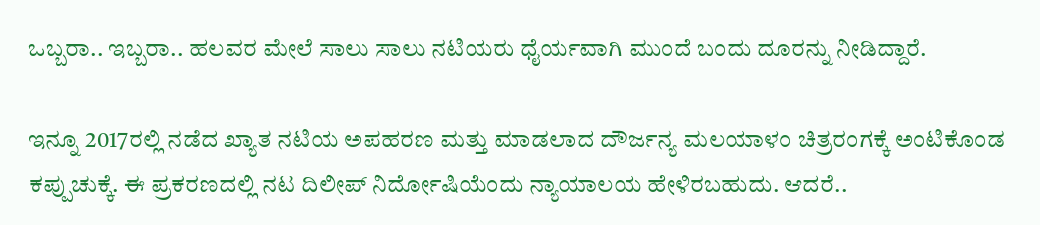ಒಬ್ಬರಾ.. ಇಬ್ಬರಾ.. ಹಲವರ ಮೇಲೆ ಸಾಲು ಸಾಲು ನಟಿಯರು ಧೈರ್ಯವಾಗಿ ಮುಂದೆ ಬಂದು ದೂರನ್ನು ನೀಡಿದ್ದಾರೆ.

ಇನ್ನೂ 2017ರಲ್ಲಿ ನಡೆದ ಖ್ಯಾತ ನಟಿಯ ಅಪಹರಣ ಮತ್ತು ಮಾಡಲಾದ ದೌರ್ಜನ್ಯ ಮಲಯಾಳಂ ಚಿತ್ರರಂಗಕ್ಕೆ ಅಂಟಿಕೊಂಡ ಕಪ್ಪುಚುಕ್ಕೆ. ಈ ಪ್ರಕರಣದಲ್ಲಿ ನಟ ದಿಲೀಪ್ ನಿರ್ದೋಷಿಯೆಂದು ನ್ಯಾಯಾಲಯ ಹೇಳಿರಬಹುದು. ಆದರೆ..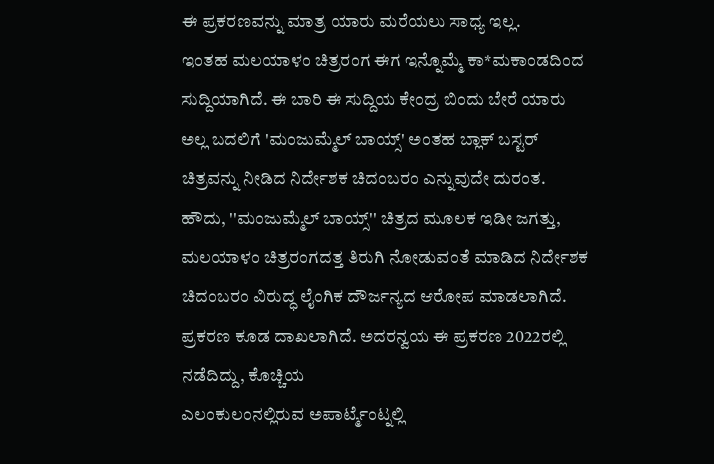ಈ ಪ್ರಕರಣವನ್ನು ಮಾತ್ರ ಯಾರು ಮರೆಯಲು ಸಾಧ್ಯ ಇಲ್ಲ.
ಇಂತಹ ಮಲಯಾಳಂ ಚಿತ್ರರಂಗ ಈಗ ಇನ್ನೊಮ್ಮೆ ಕಾ*ಮಕಾಂಡದಿಂದ ಸುದ್ದಿಯಾಗಿದೆ. ಈ ಬಾರಿ ಈ ಸುದ್ದಿಯ ಕೇಂದ್ರ ಬಿಂದು ಬೇರೆ ಯಾರು ಅಲ್ಲ ಬದಲಿಗೆ 'ಮಂಜುಮ್ಮೆಲ್ ಬಾಯ್ಸ್' ಅಂತಹ ಬ್ಲಾಕ್ ಬಸ್ಟರ್ ಚಿತ್ರವನ್ನು ನೀಡಿದ ನಿರ್ದೇಶಕ ಚಿದಂಬರಂ ಎನ್ನುವುದೇ ದುರಂತ.
ಹೌದು, ''ಮಂಜುಮ್ಮೆಲ್ ಬಾಯ್ಸ್'' ಚಿತ್ರದ ಮೂಲಕ ಇಡೀ ಜಗತ್ತು, ಮಲಯಾಳಂ ಚಿತ್ರರಂಗದತ್ತ ತಿರುಗಿ ನೋಡುವಂತೆ ಮಾಡಿದ ನಿರ್ದೇಶಕ ಚಿದಂಬರಂ ವಿರುದ್ಧ ಲೈಂಗಿಕ ದೌರ್ಜನ್ಯದ ಆರೋಪ ಮಾಡಲಾಗಿದೆ. ಪ್ರಕರಣ ಕೂಡ ದಾಖಲಾಗಿದೆ. ಅದರನ್ವಯ ಈ ಪ್ರಕರಣ 2022ರಲ್ಲಿ ನಡೆದಿದ್ದು, ಕೊಚ್ಚಿಯ
ಎಲಂಕುಲಂನಲ್ಲಿರುವ ಅಪಾರ್ಟ್ಮೆಂಟ್ನಲ್ಲಿ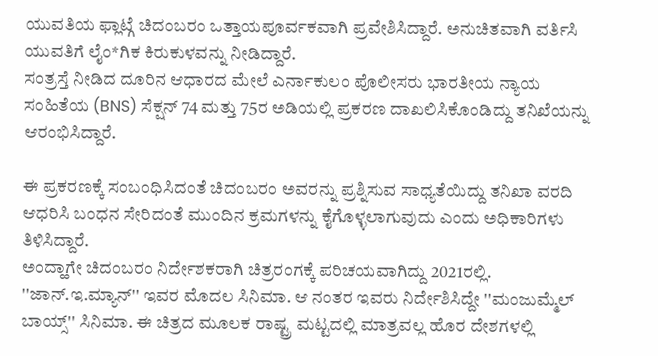ಯುವತಿಯ ಫ್ಲಾಟ್ಗೆ ಚಿದಂಬರಂ ಒತ್ತಾಯಪೂರ್ವಕವಾಗಿ ಪ್ರವೇಶಿಸಿದ್ದಾರೆ. ಅನುಚಿತವಾಗಿ ವರ್ತಿಸಿ ಯುವತಿಗೆ ಲೈಂ*ಗಿಕ ಕಿರುಕುಳವನ್ನು ನೀಡಿದ್ದಾರೆ.
ಸಂತ್ರಸ್ತೆ ನೀಡಿದ ದೂರಿನ ಆಧಾರದ ಮೇಲೆ ಎರ್ನಾಕುಲಂ ಪೊಲೀಸರು ಭಾರತೀಯ ನ್ಯಾಯ ಸಂಹಿತೆಯ (BNS) ಸೆಕ್ಷನ್ 74 ಮತ್ತು 75ರ ಅಡಿಯಲ್ಲಿ ಪ್ರಕರಣ ದಾಖಲಿಸಿಕೊಂಡಿದ್ದು ತನಿಖೆಯನ್ನು ಆರಂಭಿಸಿದ್ದಾರೆ.

ಈ ಪ್ರಕರಣಕ್ಕೆ ಸಂಬಂಧಿಸಿದಂತೆ ಚಿದಂಬರಂ ಅವರನ್ನು ಪ್ರಶ್ನಿಸುವ ಸಾಧ್ಯತೆಯಿದ್ದು ತನಿಖಾ ವರದಿ ಆಧರಿಸಿ ಬಂಧನ ಸೇರಿದಂತೆ ಮುಂದಿನ ಕ್ರಮಗಳನ್ನು ಕೈಗೊಳ್ಳಲಾಗುವುದು ಎಂದು ಅಧಿಕಾರಿಗಳು ತಿಳಿಸಿದ್ದಾರೆ.
ಅಂದ್ಹಾಗೇ ಚಿದಂಬರಂ ನಿರ್ದೇಶಕರಾಗಿ ಚಿತ್ರರಂಗಕ್ಕೆ ಪರಿಚಯವಾಗಿದ್ದು 2021ರಲ್ಲಿ. ''ಜಾನ್.ಇ.ಮ್ಯಾನ್'' ಇವರ ಮೊದಲ ಸಿನಿಮಾ. ಆ ನಂತರ ಇವರು ನಿರ್ದೇಶಿಸಿದ್ದೇ ''ಮಂಜುಮ್ಮೆಲ್ ಬಾಯ್ಸ್'' ಸಿನಿಮಾ. ಈ ಚಿತ್ರದ ಮೂಲಕ ರಾಷ್ಟ್ರ ಮಟ್ಟದಲ್ಲಿ ಮಾತ್ರವಲ್ಲ ಹೊರ ದೇಶಗಳಲ್ಲಿ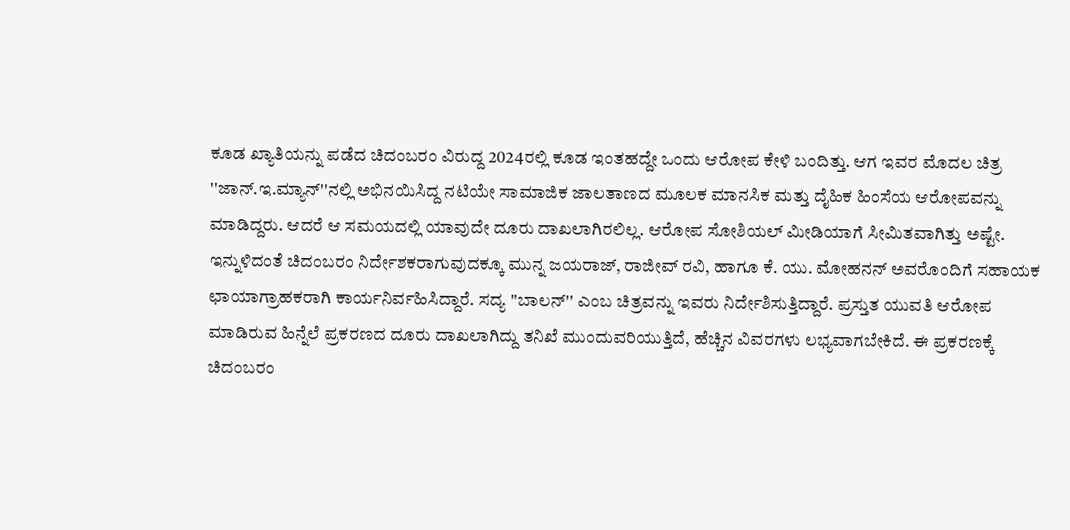ಕೂಡ ಖ್ಯಾತಿಯನ್ನು ಪಡೆದ ಚಿದಂಬರಂ ವಿರುದ್ದ 2024ರಲ್ಲಿ ಕೂಡ ಇಂತಹದ್ದೇ ಒಂದು ಆರೋಪ ಕೇಳಿ ಬಂದಿತ್ತು. ಆಗ ಇವರ ಮೊದಲ ಚಿತ್ರ ''ಜಾನ್.ಇ.ಮ್ಯಾನ್''ನಲ್ಲಿ ಅಭಿನಯಿಸಿದ್ದ ನಟಿಯೇ ಸಾಮಾಜಿಕ ಜಾಲತಾಣದ ಮೂಲಕ ಮಾನಸಿಕ ಮತ್ತು ದೈಹಿಕ ಹಿಂಸೆಯ ಆರೋಪವನ್ನು ಮಾಡಿದ್ದರು. ಆದರೆ ಆ ಸಮಯದಲ್ಲಿ ಯಾವುದೇ ದೂರು ದಾಖಲಾಗಿರಲಿಲ್ಲ. ಆರೋಪ ಸೋಶಿಯಲ್ ಮೀಡಿಯಾಗೆ ಸೀಮಿತವಾಗಿತ್ತು ಅಷ್ಟೇ.
ಇನ್ನುಳಿದಂತೆ ಚಿದಂಬರಂ ನಿರ್ದೇಶಕರಾಗುವುದಕ್ಕೂ ಮುನ್ನ ಜಯರಾಜ್, ರಾಜೀವ್ ರವಿ, ಹಾಗೂ ಕೆ. ಯು. ಮೋಹನನ್ ಅವರೊಂದಿಗೆ ಸಹಾಯಕ ಛಾಯಾಗ್ರಾಹಕರಾಗಿ ಕಾರ್ಯನಿರ್ವಹಿಸಿದ್ದಾರೆ. ಸದ್ಯ ''ಬಾಲನ್'' ಎಂಬ ಚಿತ್ರವನ್ನು ಇವರು ನಿರ್ದೇಶಿಸುತ್ತಿದ್ದಾರೆ. ಪ್ರಸ್ತುತ ಯುವತಿ ಆರೋಪ ಮಾಡಿರುವ ಹಿನ್ನೆಲೆ ಪ್ರಕರಣದ ದೂರು ದಾಖಲಾಗಿದ್ದು ತನಿಖೆ ಮುಂದುವರಿಯುತ್ತಿದೆ, ಹೆಚ್ಚಿನ ವಿವರಗಳು ಲಭ್ಯವಾಗಬೇಕಿದೆ. ಈ ಪ್ರಕರಣಕ್ಕೆ ಚಿದಂಬರಂ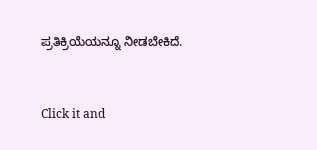ಪ್ರತಿಕ್ರಿಯೆಯನ್ನೂ ನೀಡಬೇಕಿದೆ.


Click it and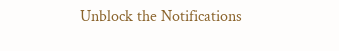Unblock the Notifications